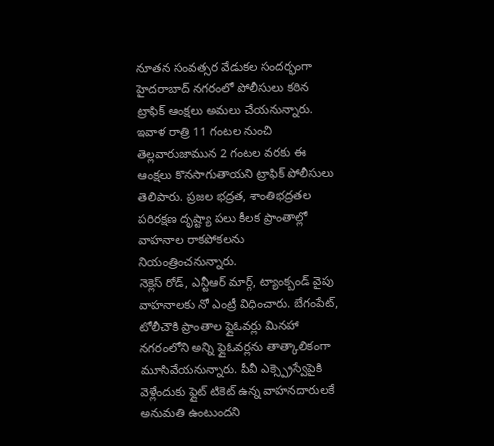నూతన సంవత్సర వేడుకల సందర్భంగా హైదరాబాద్ నగరంలో పోలీసులు కఠిన ట్రాఫిక్ ఆంక్షలు అమలు చేయనున్నారు. ఇవాళ రాత్రి 11 గంటల నుంచి తెల్లవారుజామున 2 గంటల వరకు ఈ ఆంక్షలు కొనసాగుతాయని ట్రాఫిక్ పోలీసులు తెలిపారు. ప్రజల భద్రత, శాంతిభద్రతల పరిరక్షణ దృష్ట్యా పలు కీలక ప్రాంతాల్లో వాహనాల రాకపోకలను నియంత్రించనున్నారు.
నెక్లెస్ రోడ్, ఎన్టీఆర్ మార్గ్, ట్యాంక్బండ్ వైపు వాహనాలకు నో ఎంట్రీ విధించారు. బేగంపేట్, టోలీచౌకి ప్రాంతాల ఫ్లైఓవర్లు మినహా నగరంలోని అన్ని ఫ్లైఓవర్లను తాత్కాలికంగా మూసివేయనున్నారు. పీవీ ఎక్స్ప్రెస్వేపైకి వెళ్లేందుకు ఫ్లైట్ టికెట్ ఉన్న వాహనదారులకే అనుమతి ఉంటుందని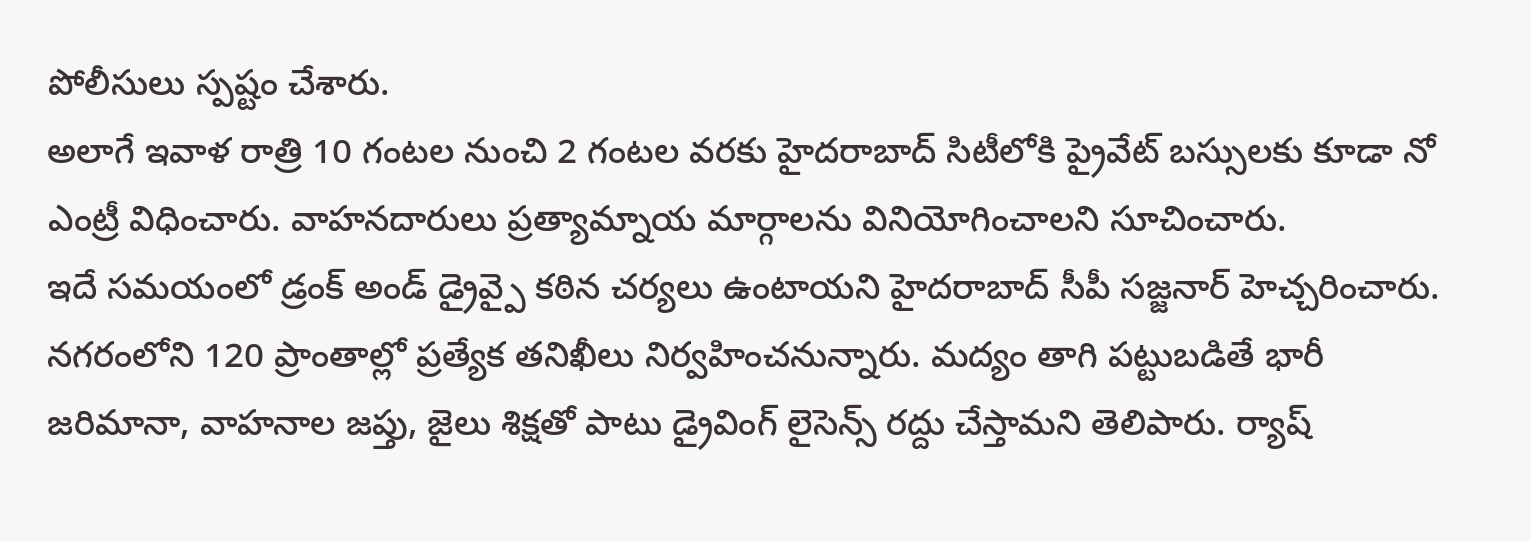పోలీసులు స్పష్టం చేశారు.
అలాగే ఇవాళ రాత్రి 10 గంటల నుంచి 2 గంటల వరకు హైదరాబాద్ సిటీలోకి ప్రైవేట్ బస్సులకు కూడా నో ఎంట్రీ విధించారు. వాహనదారులు ప్రత్యామ్నాయ మార్గాలను వినియోగించాలని సూచించారు.
ఇదే సమయంలో డ్రంక్ అండ్ డ్రైవ్పై కఠిన చర్యలు ఉంటాయని హైదరాబాద్ సీపీ సజ్జనార్ హెచ్చరించారు. నగరంలోని 120 ప్రాంతాల్లో ప్రత్యేక తనిఖీలు నిర్వహించనున్నారు. మద్యం తాగి పట్టుబడితే భారీ జరిమానా, వాహనాల జప్తు, జైలు శిక్షతో పాటు డ్రైవింగ్ లైసెన్స్ రద్దు చేస్తామని తెలిపారు. ర్యాష్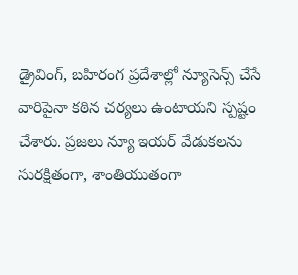డ్రైవింగ్, బహిరంగ ప్రదేశాల్లో న్యూసెన్స్ చేసే వారిపైనా కఠిన చర్యలు ఉంటాయని స్పష్టం చేశారు. ప్రజలు న్యూ ఇయర్ వేడుకలను సురక్షితంగా, శాంతియుతంగా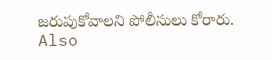జరుపుకోవాలని పోలీసులు కోరారు.
Also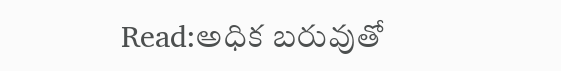Read:అధిక బరువుతో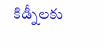కిడ్నీలకు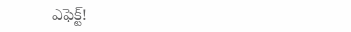ఎఫెక్ట్!